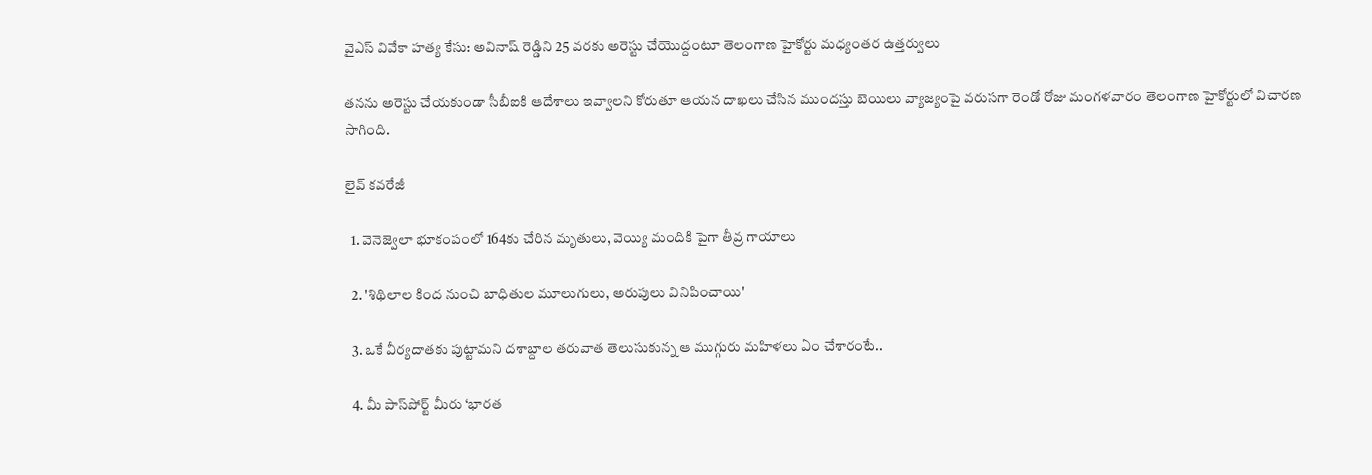వైఎస్ వివేకా హత్య కేసు: అవినాష్ రెడ్డిని 25 వరకు అరెస్టు చేయొద్దంటూ తెలంగాణ హైకోర్టు మధ్యంతర ఉత్తర్వులు

తనను అరెస్టు చేయకుండా సీబీఐకి ఆదేశాలు ఇవ్వాలని కోరుతూ ఆయన దాఖలు చేసిన ముందస్తు బెయిలు వ్యాజ్యంపై వరుసగా రెండో రోజు మంగళవారం తెలంగాణ హైకోర్టులో విచారణ సాగింది.

లైవ్ కవరేజీ

  1. వెనెజ్వెలా భూకంపంలో 164కు చేరిన మృతులు, వెయ్యి మందికి పైగా తీవ్ర గాయాలు

  2. 'శిథిలాల కింద నుంచి బాధితుల మూలుగులు, అరుపులు వినిపించాయి'

  3. ఒకే వీర్యదాతకు పుట్టామని దశాబ్దాల తరువాత తెలుసుకున్న ఆ ముగ్గురు మహిళలు ఏం చేశారంటే..

  4. మీ పాస్‌పోర్ట్ మీరు ‘భారత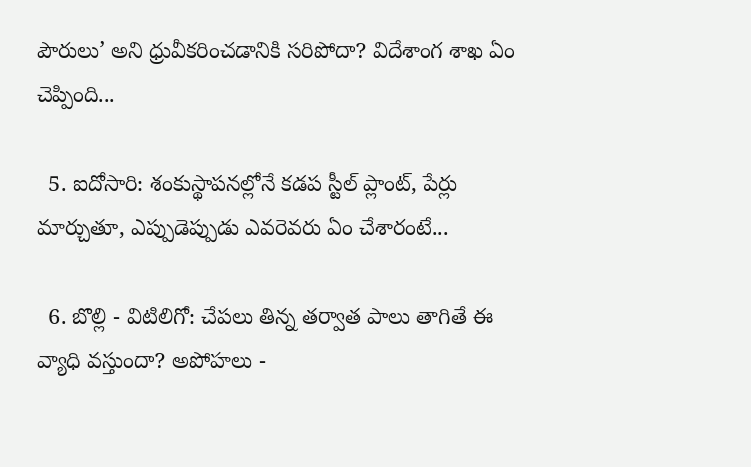పౌరులు’ అని ధ్రువీకరించడానికి సరిపోదా? విదేశాంగ శాఖ ఏం చెప్పింది...

  5. ఐదోసారి: శంకుస్థాపనల్లోనే కడప స్టీల్‌ ప్లాంట్‌, పేర్లు మార్చుతూ, ఎప్పుడెప్పుడు ఎవరెవరు ఏం చేశారంటే...

  6. బొల్లి - విటిలిగో: చేపలు తిన్న తర్వాత పాలు తాగితే ఈ వ్యాధి వస్తుందా? అపోహలు -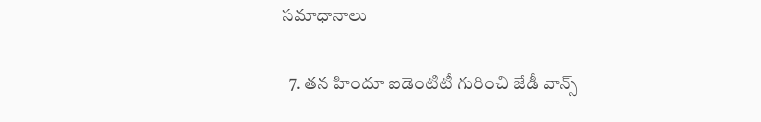సమాధానాలు

  7. తన హిందూ ఐడెంటిటీ గురించి జేడీ వాన్స్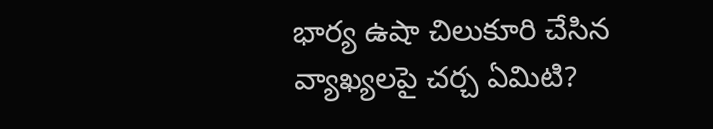భార్య ఉషా చిలుకూరి చేసిన వ్యాఖ్యలపై చర్చ ఏమిటి?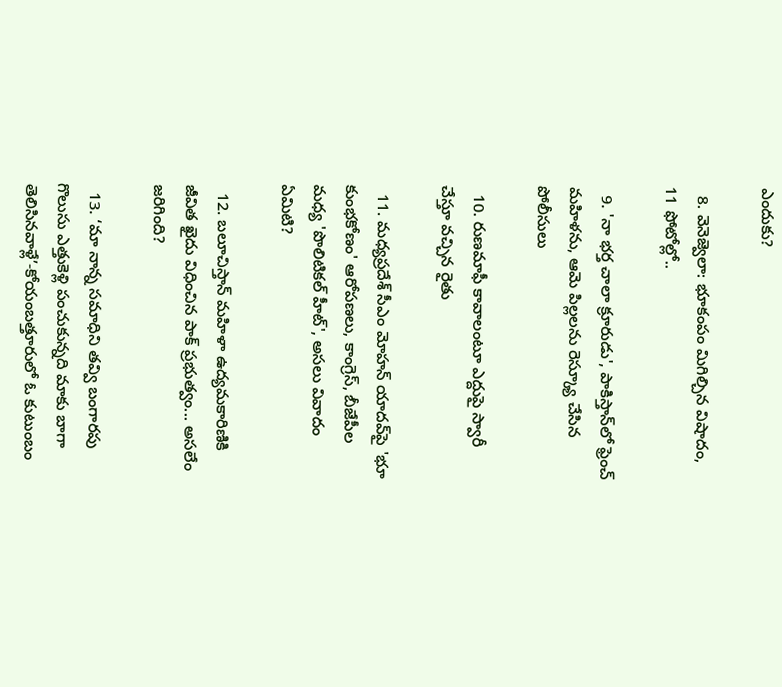ఎందుకు?

  8. వెనెజ్వెలా: భూకంపం మిగిల్చిన విషాదం, 11 ఫోటోల్లో..

  9. 'నా భర్త చాలా క్రూరుడు', పాకిస్తాన్‌లో ఫ్రెంచ్ మహిళను, ఆమె పిల్లలను రెస్క్యూ చేసిన పోలీసులు

  10. రుణమాఫీ కావాలంటూ ఎద్దుపై స్వారీ చేస్తూ వచ్చిన రైతు

  11. మధ్యప్రదేశ్ సీఎం మోహన్ యాదవ్‌పై 'భూ కుంభకోణం' ఆరోపణలు, కాంగ్రెస్, బీజేపీల మధ్య 'పొలిటికల్ హీట్', అసలు వివాదం ఏమిటి?

  12. బలూచిస్తాన్ మహిళా ఉద్యమకారిణికి జీవిత ఖైదు విధించిన పాక్ ప్రభుత్వం... అసలేం జరిగింది?

  13. ‘మా నాన్న సమాధిని తవ్వి బంగారపు గొలుసు ఎత్తుకెళ్లి పంచుకున్నది మాకు బాగా తెలిసినవాళ్లే’-కోయంబత్తూరులో ఓ కుటుంబం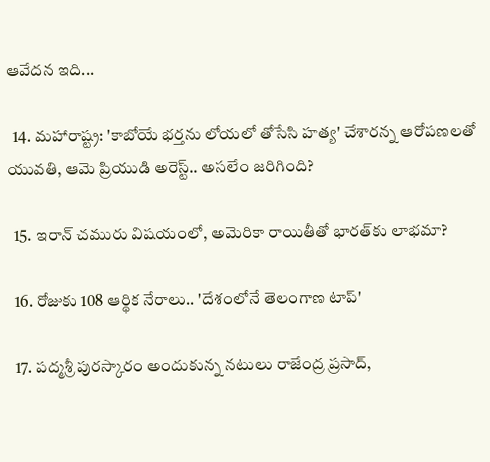ఆవేదన ఇది...

  14. మహారాష్ట్ర: 'కాబోయే భర్తను లోయలో తోసేసి హత్య' చేశారన్న ఆరోపణలతో యువతి, ఆమె ప్రియుడి అరెస్ట్.. అసలేం జరిగింది?

  15. ఇరాన్ చమురు విషయంలో, అమెరికా రాయితీతో భారత్‌కు లాభమా?

  16. రోజుకు 108 ఆర్థిక నేరాలు.. 'దేశంలోనే తెలంగాణ టాప్'

  17. పద్మశ్రీ పురస్కారం అందుకున్న నటులు రాజేంద్ర ప్రసాద్,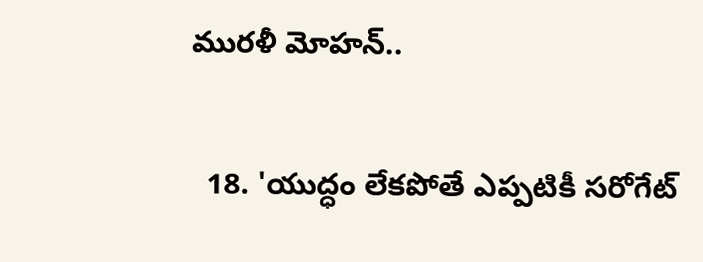మురళీ మోహన్..

  18. 'యుద్ధం లేకపోతే ఎప్పటికీ సరోగేట్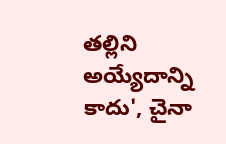తల్లిని అయ్యేదాన్ని కాదు', చైనా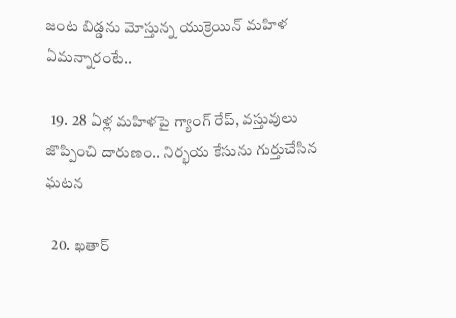జంట బిడ్డను మోస్తున్న యుక్రెయిన్ మహిళ ఏమన్నారంటే..

  19. 28 ఏళ్ల మహిళపై గ్యాంగ్ రేప్, వస్తువులు జొప్పించి దారుణం.. నిర్భయ కేసును గుర్తుచేసిన ఘటన

  20. ఖతార్‌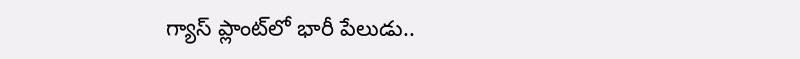గ్యాస్ ప్లాంట్‌లో భారీ పేలుడు..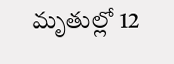మృతుల్లో 12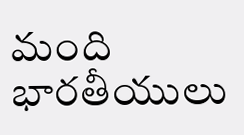మంది భారతీయులు